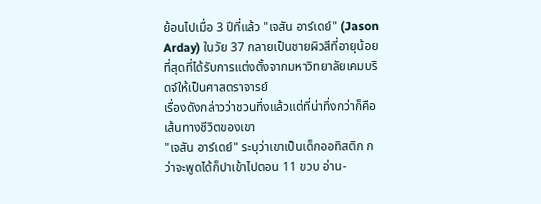ย้อนไปเมื่อ 3 ปีที่แล้ว "เจสัน อาร์เดย์" (Jason Arday) ในวัย 37 กลายเป็นชายผิวสีที่อายุน้อยที่สุดที่ได้รับการแต่งตั้งจากมหาวิทยาลัยเคมบริดจ์ให้เป็นศาสตราจารย์
เรื่องดังกล่าวว่าชวนทึ่งแล้วแต่ที่น่าทึ่งกว่าก็คือเส้นทางชีวิตของเขา
"เจสัน อาร์เดย์" ระบุว่าเขาเป็นเด็กออทิสติก กว่าจะพูดได้ก็ปาเข้าไปตอน 11 ขวบ อ่าน-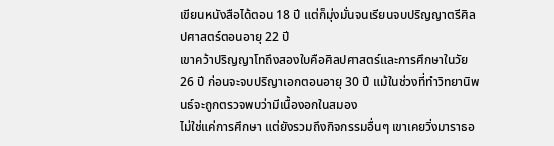เขียนหนังสือได้ตอน 18 ปี แต่ก็มุ่งมั่นจนเรียนจบปริญญาตรีศิลปศาสตร์ตอนอายุ 22 ปี
เขาคว้าปริญญาโทถึงสองใบคือศิลปศาสตร์และการศึกษาในวัย 26 ปี ก่อนจะจบปริญาเอกตอนอายุ 30 ปี แม้ในช่วงที่ทำวิทยานิพนธ์จะถูกตรวจพบว่ามีเนื้องอกในสมอง
ไม่ใช่แค่การศึกษา แต่ยังรวมถึงกิจกรรมอื่นๆ เขาเคยวิ่งมาราธอ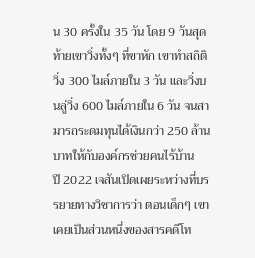น 30 ครั้งใน 35 วัน โดย 9 วันสุดท้ายเขาวิ่งทั้งๆ ที่ขาหัก เขาทำสถิติวิ่ง 300 ไมล์ภายใน 3 วัน และวิ่งบนลู่วิ่ง 600 ไมล์ภายใน 6 วัน จนสามารถระดมทุนได้เงินกว่า 250 ล้านบาทให้กับองค์กรช่วยคนไร้บ้าน
ปี 2022 เจสันเปิดเผยระหว่างที่บรรยายทางวิชาการว่า ตอนเด็กๆ เขาเคยเป็นส่วนหนึ่งของสารคดีโท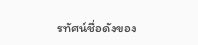รทัศน์ชื่อดังของ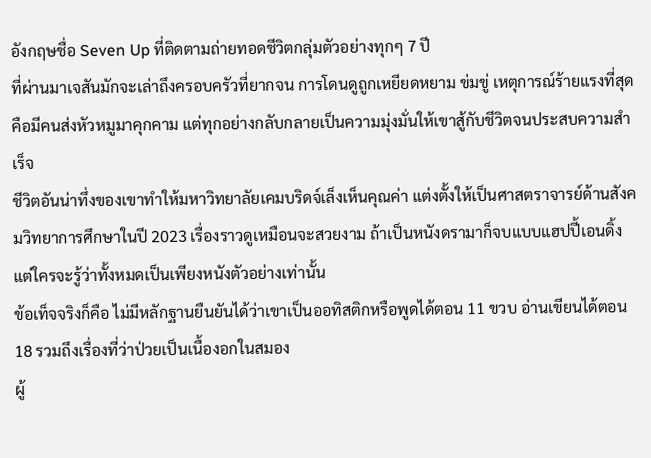อังกฤษชื่อ Seven Up ที่ติดตามถ่ายทอดชีวิตกลุ่มตัวอย่างทุกๆ 7 ปี
ที่ผ่านมาเจสันมักจะเล่าถึงครอบครัวที่ยากจน การโดนดูถูกเหยียดหยาม ข่มขู่ เหตุการณ์ร้ายแรงที่สุดคือมีคนส่งหัวหมูมาคุกคาม แต่ทุกอย่างกลับกลายเป็นความมุ่งมั่นให้เขาสู้กับชีวิตจนประสบความสำเร็จ
ชีวิตอันน่าทึ่งของเขาทำให้มหาวิทยาลัยเคมบริดจ์เล็งเห็นคุณค่า แต่งตั้งให้เป็นศาสตราจารย์ด้านสังคมวิทยาการศึกษาในปี 2023 เรื่องราวดูเหมือนจะสวยงาม ถ้าเป็นหนังดรามาก็จบแบบแฮปปี้เอนดิ้ง แต่ใครจะรู้ว่าทั้งหมดเป็นเพียงหนังตัวอย่างเท่านั้น
ข้อเท็จจริงก็คือ ไม่มีหลักฐานยืนยันได้ว่าเขาเป็นออทิสติกหรือพูดได้ตอน 11 ขวบ อ่านเขียนได้ตอน 18 รวมถึงเรื่องที่ว่าป่วยเป็นเนื้องอกในสมอง
ผู้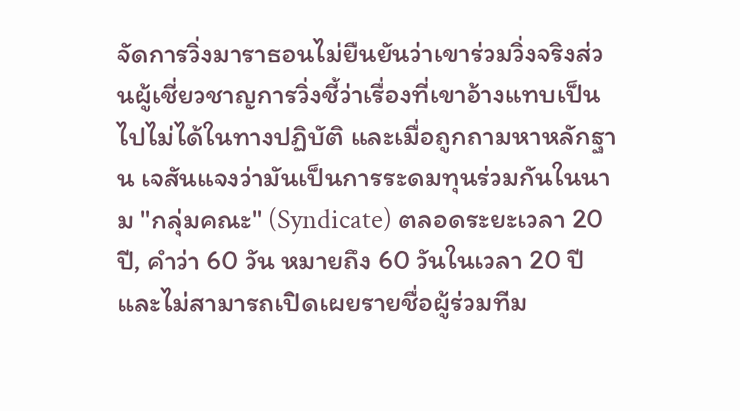จัดการวิ่งมาราธอนไม่ยืนยันว่าเขาร่วมวิ่งจริงส่วนผู้เชี่ยวชาญการวิ่งชี้ว่าเรื่องที่เขาอ้างแทบเป็นไปไม่ได้ในทางปฏิบัติ และเมื่อถูกถามหาหลักฐาน เจสันแจงว่ามันเป็นการระดมทุนร่วมกันในนาม "กลุ่มคณะ" (Syndicate) ตลอดระยะเวลา 20 ปี, คำว่า 60 วัน หมายถึง 60 วันในเวลา 20 ปี และไม่สามารถเปิดเผยรายชื่อผู้ร่วมทีม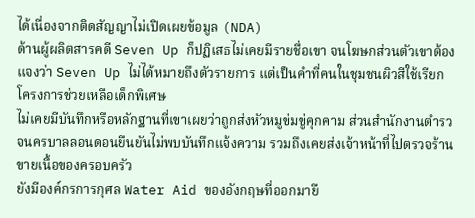ได้เนื่องจากติดสัญญาไม่เปิดเผยข้อมูล (NDA)
ด้านผู้ผลิตสารคดี Seven Up ก็ปฏิเสธไม่เคยมีรายชื่อเขา จนโฆษกส่วนตัวเขาต้องแจงว่า Seven Up ไม่ได้หมายถึงตัวรายการ แต่เป็นคำที่คนในชุมชนผิวสีใช้เรียกโครงการช่วยเหลือเด็กพิเศษ
ไม่เคยมีบันทึกหรือหลักฐานที่เขาเผยว่าถูกส่งหัวหมูข่มขู่คุกคาม ส่วนสำนักงานตำรวจนครบาลลอนดอนยืนยันไม่พบบันทึกแจ้งความ รวมถึงเคยส่งเจ้าหน้าที่ไปตรวจร้านขายเนื้อของครอบครัว
ยังมีองค์กรการกุศล Water Aid ของอังกฤษที่ออกมายื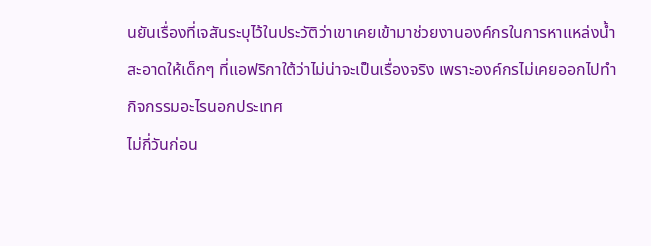นยันเรื่องที่เจสันระบุไว้ในประวัติว่าเขาเคยเข้ามาช่วยงานองค์กรในการหาแหล่งน้ำสะอาดให้เด็กๆ ที่แอฟริกาใต้ว่าไม่น่าจะเป็นเรื่องจริง เพราะองค์กรไม่เคยออกไปทำกิจกรรมอะไรนอกประเทศ
ไม่กี่วันก่อน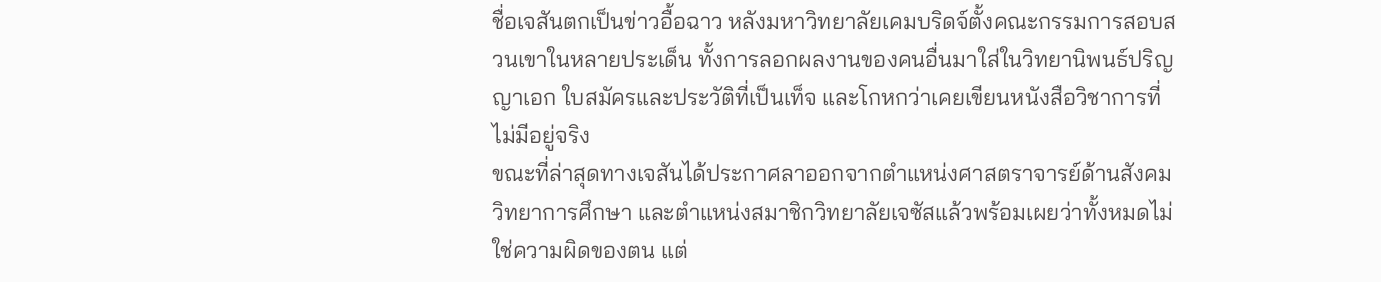ชื่อเจสันตกเป็นข่าวอื้อฉาว หลังมหาวิทยาลัยเคมบริดจ์ตั้งคณะกรรมการสอบสวนเขาในหลายประเด็น ทั้งการลอกผลงานของคนอื่นมาใส่ในวิทยานิพนธ์ปริญญาเอก ใบสมัครและประวัติที่เป็นเท็จ และโกหกว่าเคยเขียนหนังสือวิชาการที่ไม่มีอยู่จริง
ขณะที่ล่าสุดทางเจสันได้ประกาศลาออกจากตำแหน่งศาสตราจารย์ด้านสังคมวิทยาการศึกษา และตำแหน่งสมาชิกวิทยาลัยเจซัสแล้วพร้อมเผยว่าทั้งหมดไม่ใช่ความผิดของตน แต่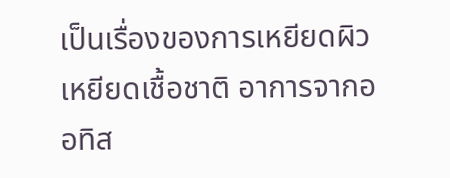เป็นเรื่องของการเหยียดผิวเหยียดเชื้อชาติ อาการจากออทิส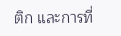ติก และการที่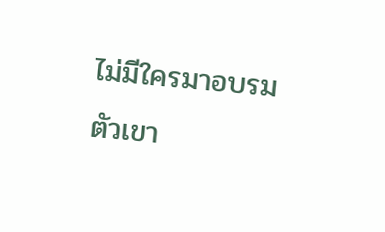ไม่มีใครมาอบรมตัวเขา